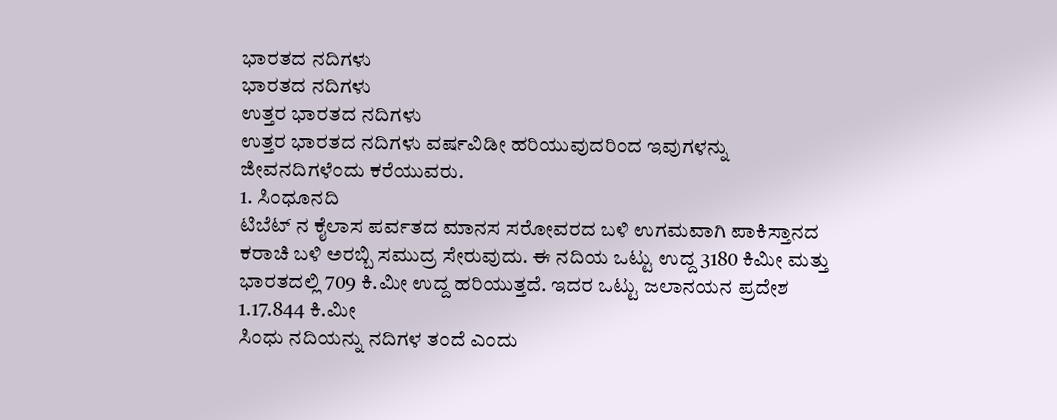ಭಾರತದ ನದಿಗಳು
ಭಾರತದ ನದಿಗಳು
ಉತ್ತರ ಭಾರತದ ನದಿಗಳು
ಉತ್ತರ ಭಾರತದ ನದಿಗಳು ವರ್ಷವಿಡೀ ಹರಿಯುವುದರಿಂದ ಇವುಗಳನ್ನು ಜೀವನದಿಗಳೆಂದು ಕರೆಯುವರು.
1. ಸಿಂಧೂನದಿ
ಟಿಬೆಟ್ ನ ಕೈಲಾಸ ಪರ್ವತದ ಮಾನಸ ಸರೋವರದ ಬಳಿ ಉಗಮವಾಗಿ ಪಾಕಿಸ್ತಾನದ ಕರಾಚಿ ಬಳಿ ಅರಬ್ಬಿ ಸಮುದ್ರ ಸೇರುವುದು. ಈ ನದಿಯ ಒಟ್ಟು ಉದ್ದ 3180 ಕಿಮೀ ಮತ್ತು ಭಾರತದಲ್ಲಿ 709 ಕಿ.ಮೀ ಉದ್ದ ಹರಿಯುತ್ತದೆ. ಇದರ ಒಟ್ಟು ಜಲಾನಯನ ಪ್ರದೇಶ 1.17.844 ಕಿ.ಮೀ
ಸಿಂಧು ನದಿಯನ್ನು ನದಿಗಳ ತಂದೆ ಎಂದು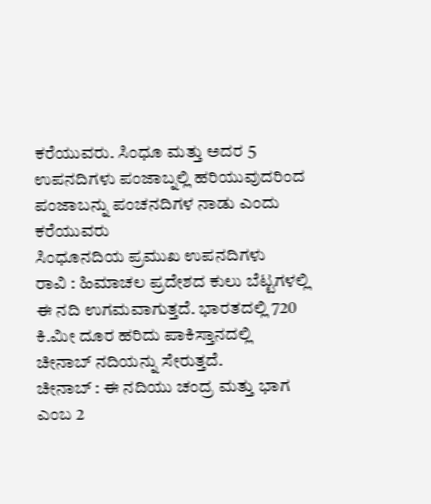ಕರೆಯುವರು. ಸಿಂಧೂ ಮತ್ತು ಅದರ 5 ಉಪನದಿಗಳು ಪಂಜಾಬ್ನಲ್ಲಿ ಹರಿಯುವುದರಿಂದ ಪಂಜಾಬನ್ನು ಪಂಚನದಿಗಳ ನಾಡು ಎಂದು ಕರೆಯುವರು
ಸಿಂಧೂನದಿಯ ಪ್ರಮುಖ ಉಪನದಿಗಳು
ರಾವಿ : ಹಿಮಾಚಲ ಪ್ರದೇಶದ ಕುಲು ಬೆಟ್ಟಗಳಲ್ಲಿ ಈ ನದಿ ಉಗಮವಾಗುತ್ತದೆ. ಭಾರತದಲ್ಲಿ 720 ಕಿ.ಮೀ ದೂರ ಹರಿದು ಪಾಕಿಸ್ತಾನದಲ್ಲಿ ಚೀನಾಬ್ ನದಿಯನ್ನು ಸೇರುತ್ತದೆ.
ಚೀನಾಬ್ : ಈ ನದಿಯು ಚಂದ್ರ ಮತ್ತು ಭಾಗ ಎಂಬ 2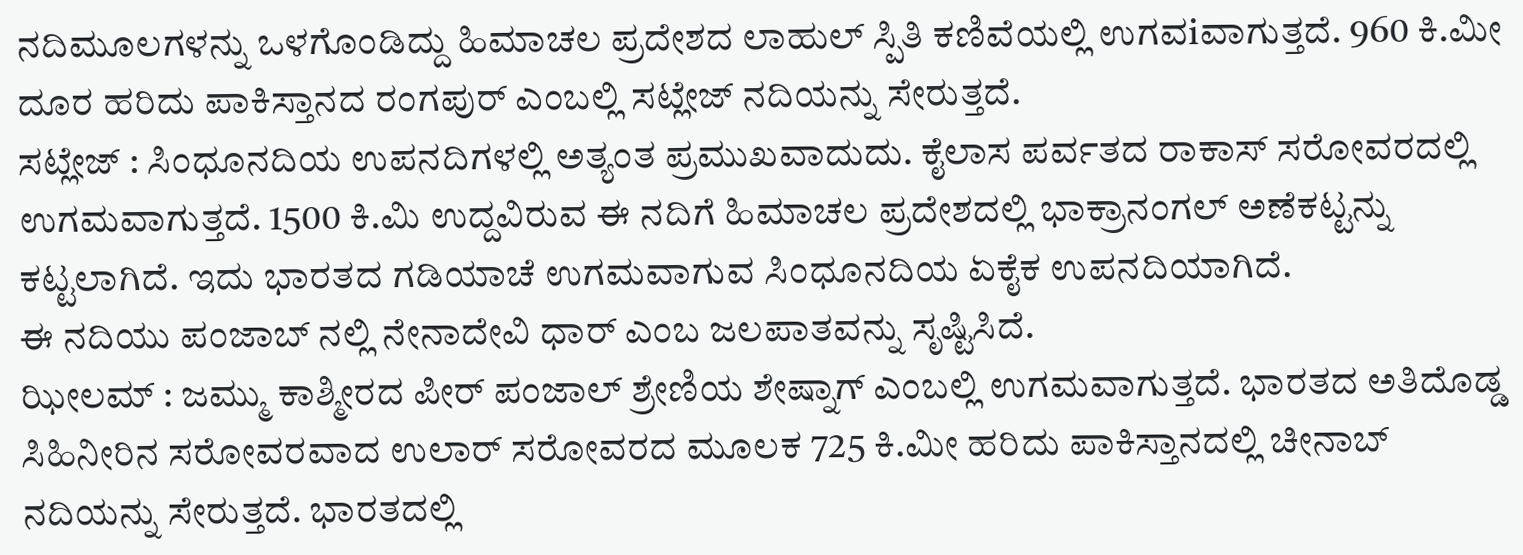ನದಿಮೂಲಗಳನ್ನು ಒಳಗೊಂಡಿದ್ದು ಹಿಮಾಚಲ ಪ್ರದೇಶದ ಲಾಹುಲ್ ಸ್ಪಿತಿ ಕಣಿವೆಯಲ್ಲಿ ಉಗವiವಾಗುತ್ತದೆ. 960 ಕಿ.ಮೀ ದೂರ ಹರಿದು ಪಾಕಿಸ್ತಾನದ ರಂಗಪುರ್ ಎಂಬಲ್ಲಿ ಸಟ್ಲೇಜ್ ನದಿಯನ್ನು ಸೇರುತ್ತದೆ.
ಸಟ್ಲೇಜ್ : ಸಿಂಧೂನದಿಯ ಉಪನದಿಗಳಲ್ಲಿ ಅತ್ಯಂತ ಪ್ರಮುಖವಾದುದು. ಕೈಲಾಸ ಪರ್ವತದ ರಾಕಾಸ್ ಸರೋವರದಲ್ಲಿ ಉಗಮವಾಗುತ್ತದೆ. 1500 ಕಿ.ಮಿ ಉದ್ದವಿರುವ ಈ ನದಿಗೆ ಹಿಮಾಚಲ ಪ್ರದೇಶದಲ್ಲಿ ಭಾಕ್ರಾನಂಗಲ್ ಅಣೆಕಟ್ಟನ್ನು ಕಟ್ಟಲಾಗಿದೆ. ಇದು ಭಾರತದ ಗಡಿಯಾಚೆ ಉಗಮವಾಗುವ ಸಿಂಧೂನದಿಯ ಏಕೈಕ ಉಪನದಿಯಾಗಿದೆ.
ಈ ನದಿಯು ಪಂಜಾಬ್ ನಲ್ಲಿ ನೇನಾದೇವಿ ಧಾರ್ ಎಂಬ ಜಲಪಾತವನ್ನು ಸೃಷ್ಟಿಸಿದೆ.
ಝೀಲಮ್ : ಜಮ್ಮು ಕಾಶ್ಮೀರದ ಪೀರ್ ಪಂಜಾಲ್ ಶ್ರೇಣಿಯ ಶೇಷ್ನಾಗ್ ಎಂಬಲ್ಲಿ ಉಗಮವಾಗುತ್ತದೆ. ಭಾರತದ ಅತಿದೊಡ್ಡ ಸಿಹಿನೀರಿನ ಸರೋವರವಾದ ಉಲಾರ್ ಸರೋವರದ ಮೂಲಕ 725 ಕಿ.ಮೀ ಹರಿದು ಪಾಕಿಸ್ತಾನದಲ್ಲಿ ಚೀನಾಬ್ ನದಿಯನ್ನು ಸೇರುತ್ತದೆ. ಭಾರತದಲ್ಲಿ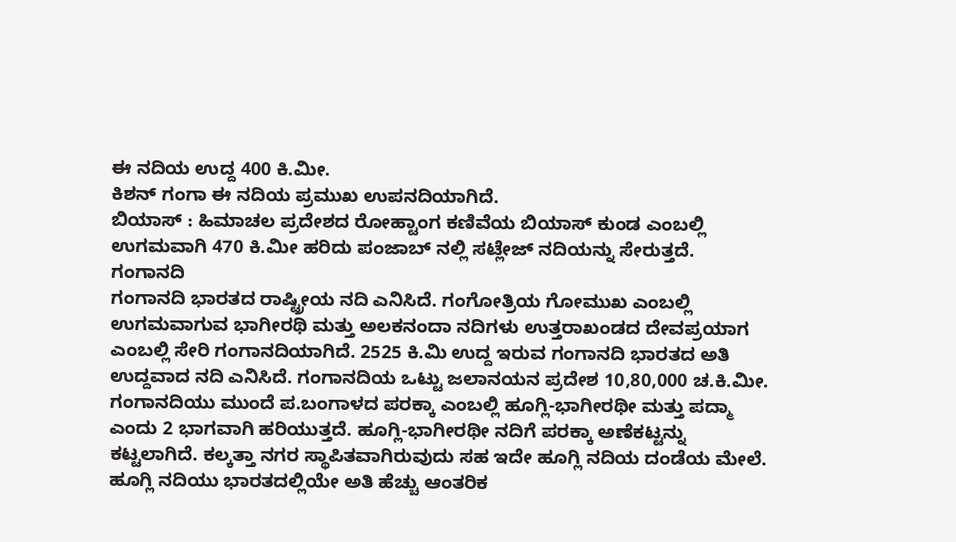ಈ ನದಿಯ ಉದ್ದ 400 ಕಿ.ಮೀ.
ಕಿಶನ್ ಗಂಗಾ ಈ ನದಿಯ ಪ್ರಮುಖ ಉಪನದಿಯಾಗಿದೆ.
ಬಿಯಾಸ್ : ಹಿಮಾಚಲ ಪ್ರದೇಶದ ರೋಹ್ಟಾಂಗ ಕಣಿವೆಯ ಬಿಯಾಸ್ ಕುಂಡ ಎಂಬಲ್ಲಿ ಉಗಮವಾಗಿ 470 ಕಿ.ಮೀ ಹರಿದು ಪಂಜಾಬ್ ನಲ್ಲಿ ಸಟ್ಲೇಜ್ ನದಿಯನ್ನು ಸೇರುತ್ತದೆ.
ಗಂಗಾನದಿ
ಗಂಗಾನದಿ ಭಾರತದ ರಾಷ್ಟ್ರೀಯ ನದಿ ಎನಿಸಿದೆ. ಗಂಗೋತ್ರಿಯ ಗೋಮುಖ ಎಂಬಲ್ಲಿ ಉಗಮವಾಗುವ ಭಾಗೀರಥಿ ಮತ್ತು ಅಲಕನಂದಾ ನದಿಗಳು ಉತ್ತರಾಖಂಡದ ದೇವಪ್ರಯಾಗ ಎಂಬಲ್ಲಿ ಸೇರಿ ಗಂಗಾನದಿಯಾಗಿದೆ. 2525 ಕಿ.ಮಿ ಉದ್ದ ಇರುವ ಗಂಗಾನದಿ ಭಾರತದ ಅತಿ ಉದ್ದವಾದ ನದಿ ಎನಿಸಿದೆ. ಗಂಗಾನದಿಯ ಒಟ್ಟು ಜಲಾನಯನ ಪ್ರದೇಶ 10,80,000 ಚ.ಕಿ.ಮೀ.
ಗಂಗಾನದಿಯು ಮುಂದೆ ಪ.ಬಂಗಾಳದ ಪರಕ್ಕಾ ಎಂಬಲ್ಲಿ ಹೂಗ್ಲಿ-ಭಾಗೀರಥೀ ಮತ್ತು ಪದ್ಮಾ ಎಂದು 2 ಭಾಗವಾಗಿ ಹರಿಯುತ್ತದೆ. ಹೂಗ್ಲಿ-ಭಾಗೀರಥೀ ನದಿಗೆ ಪರಕ್ಕಾ ಅಣೆಕಟ್ಟನ್ನು ಕಟ್ಟಲಾಗಿದೆ. ಕಲ್ಕತ್ತಾ ನಗರ ಸ್ಥಾಪಿತವಾಗಿರುವುದು ಸಹ ಇದೇ ಹೂಗ್ಲಿ ನದಿಯ ದಂಡೆಯ ಮೇಲೆ. ಹೂಗ್ಲಿ ನದಿಯು ಭಾರತದಲ್ಲಿಯೇ ಅತಿ ಹೆಚ್ಚು ಆಂತರಿಕ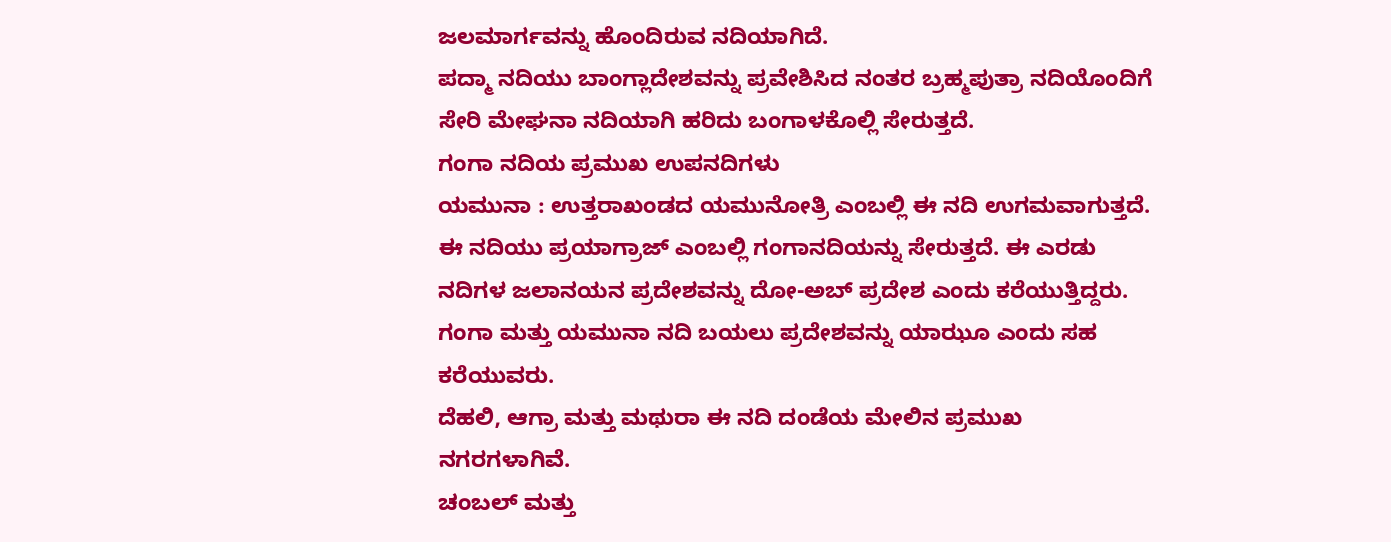ಜಲಮಾರ್ಗವನ್ನು ಹೊಂದಿರುವ ನದಿಯಾಗಿದೆ.
ಪದ್ಮಾ ನದಿಯು ಬಾಂಗ್ಲಾದೇಶವನ್ನು ಪ್ರವೇಶಿಸಿದ ನಂತರ ಬ್ರಹ್ಮಪುತ್ರಾ ನದಿಯೊಂದಿಗೆ ಸೇರಿ ಮೇಘನಾ ನದಿಯಾಗಿ ಹರಿದು ಬಂಗಾಳಕೊಲ್ಲಿ ಸೇರುತ್ತದೆ.
ಗಂಗಾ ನದಿಯ ಪ್ರಮುಖ ಉಪನದಿಗಳು
ಯಮುನಾ : ಉತ್ತರಾಖಂಡದ ಯಮುನೋತ್ರಿ ಎಂಬಲ್ಲಿ ಈ ನದಿ ಉಗಮವಾಗುತ್ತದೆ. ಈ ನದಿಯು ಪ್ರಯಾಗ್ರಾಜ್ ಎಂಬಲ್ಲಿ ಗಂಗಾನದಿಯನ್ನು ಸೇರುತ್ತದೆ. ಈ ಎರಡು ನದಿಗಳ ಜಲಾನಯನ ಪ್ರದೇಶವನ್ನು ದೋ-ಅಬ್ ಪ್ರದೇಶ ಎಂದು ಕರೆಯುತ್ತಿದ್ದರು. ಗಂಗಾ ಮತ್ತು ಯಮುನಾ ನದಿ ಬಯಲು ಪ್ರದೇಶವನ್ನು ಯಾಝೂ ಎಂದು ಸಹ ಕರೆಯುವರು.
ದೆಹಲಿ, ಆಗ್ರಾ ಮತ್ತು ಮಥುರಾ ಈ ನದಿ ದಂಡೆಯ ಮೇಲಿನ ಪ್ರಮುಖ ನಗರಗಳಾಗಿವೆ.
ಚಂಬಲ್ ಮತ್ತು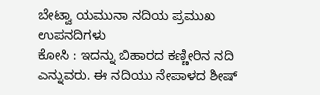ಬೇಟ್ವಾ ಯಮುನಾ ನದಿಯ ಪ್ರಮುಖ ಉಪನದಿಗಳು
ಕೋಸಿ : ಇದನ್ನು ಬಿಹಾರದ ಕಣ್ಣೀರಿನ ನದಿ ಎನ್ನುವರು. ಈ ನದಿಯು ನೇಪಾಳದ ಶೀಷ್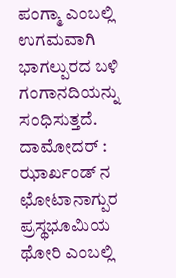ಪಂಗ್ಮಾ ಎಂಬಲ್ಲಿ ಉಗಮವಾಗಿ ಭಾಗಲ್ಪುರದ ಬಳಿ ಗಂಗಾನದಿಯನ್ನು ಸಂಧಿಸುತ್ತದೆ.
ದಾಮೋದರ್ : ಝಾರ್ಖಂಡ್ ನ ಛೋಟಾನಾಗ್ಪುರ ಪ್ರಸ್ಥಭೂಮಿಯ ಥೋರಿ ಎಂಬಲ್ಲಿ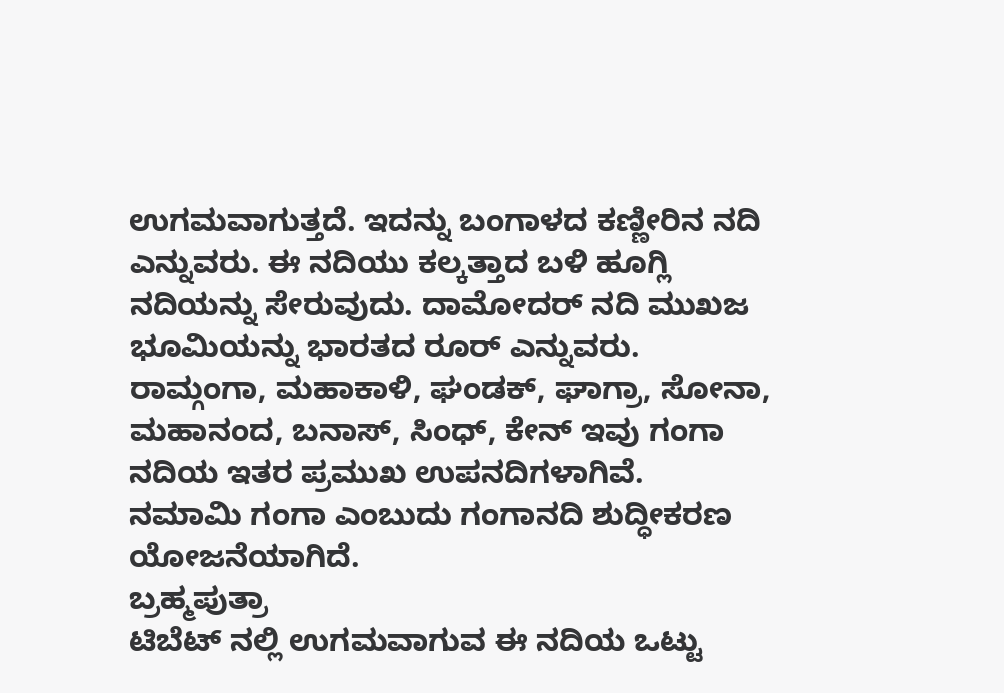ಉಗಮವಾಗುತ್ತದೆ. ಇದನ್ನು ಬಂಗಾಳದ ಕಣ್ಣೀರಿನ ನದಿ ಎನ್ನುವರು. ಈ ನದಿಯು ಕಲ್ಕತ್ತಾದ ಬಳಿ ಹೂಗ್ಲಿ ನದಿಯನ್ನು ಸೇರುವುದು. ದಾಮೋದರ್ ನದಿ ಮುಖಜ ಭೂಮಿಯನ್ನು ಭಾರತದ ರೂರ್ ಎನ್ನುವರು.
ರಾಮ್ಗಂಗಾ, ಮಹಾಕಾಳಿ, ಘಂಡಕ್, ಘಾಗ್ರಾ, ಸೋನಾ, ಮಹಾನಂದ, ಬನಾಸ್, ಸಿಂಧ್, ಕೇನ್ ಇವು ಗಂಗಾ ನದಿಯ ಇತರ ಪ್ರಮುಖ ಉಪನದಿಗಳಾಗಿವೆ.
ನಮಾಮಿ ಗಂಗಾ ಎಂಬುದು ಗಂಗಾನದಿ ಶುದ್ಧೀಕರಣ ಯೋಜನೆಯಾಗಿದೆ.
ಬ್ರಹ್ಮಪುತ್ರಾ
ಟಿಬೆಟ್ ನಲ್ಲಿ ಉಗಮವಾಗುವ ಈ ನದಿಯ ಒಟ್ಟು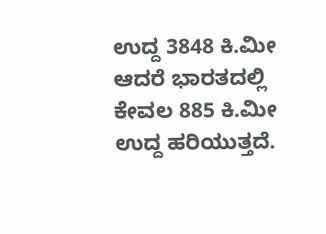ಉದ್ದ 3848 ಕಿ.ಮೀ ಆದರೆ ಭಾರತದಲ್ಲಿ ಕೇವಲ 885 ಕಿ.ಮೀ ಉದ್ದ ಹರಿಯುತ್ತದೆ.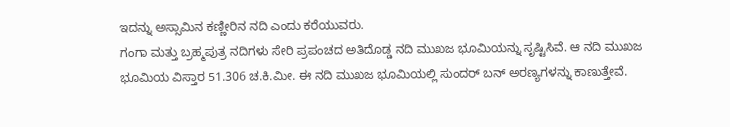ಇದನ್ನು ಅಸ್ಸಾಮಿನ ಕಣ್ಣೀರಿನ ನದಿ ಎಂದು ಕರೆಯುವರು.
ಗಂಗಾ ಮತ್ತು ಬ್ರಹ್ಮಪುತ್ರ ನದಿಗಳು ಸೇರಿ ಪ್ರಪಂಚದ ಅತಿದೊಡ್ಡ ನದಿ ಮುಖಜ ಭೂಮಿಯನ್ನು ಸೃಷ್ಟಿಸಿವೆ. ಆ ನದಿ ಮುಖಜ ಭೂಮಿಯ ವಿಸ್ತಾರ 51.306 ಚ.ಕಿ.ಮೀ. ಈ ನದಿ ಮುಖಜ ಭೂಮಿಯಲ್ಲಿ ಸುಂದರ್ ಬನ್ ಅರಣ್ಯಗಳನ್ನು ಕಾಣುತ್ತೇವೆ.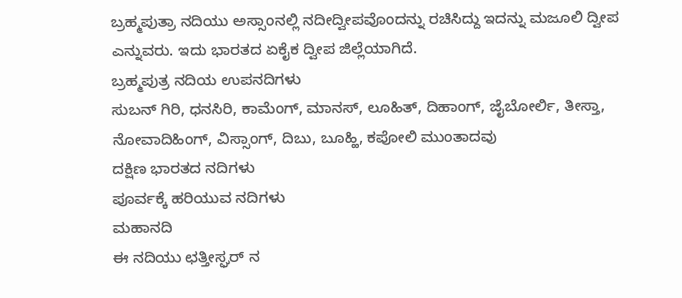ಬ್ರಹ್ಮಪುತ್ರಾ ನದಿಯು ಅಸ್ಸಾಂನಲ್ಲಿ ನದೀದ್ವೀಪವೊಂದನ್ನು ರಚಿಸಿದ್ದು ಇದನ್ನು ಮಜೂಲಿ ದ್ವೀಪ ಎನ್ನುವರು. ಇದು ಭಾರತದ ಏಕೈಕ ದ್ವೀಪ ಜಿಲ್ಲೆಯಾಗಿದೆ.
ಬ್ರಹ್ಮಪುತ್ರ ನದಿಯ ಉಪನದಿಗಳು
ಸುಬನ್ ಗಿರಿ, ಧನಸಿರಿ, ಕಾಮೆಂಗ್, ಮಾನಸ್, ಲೂಹಿತ್, ದಿಹಾಂಗ್, ಜೈಬೋರ್ಲಿ, ತೀಸ್ತಾ, ನೋವಾದಿಹಿಂಗ್, ವಿಸ್ಸಾಂಗ್, ದಿಬು, ಬೂಹ್ಹಿ, ಕಪೋಲಿ ಮುಂತಾದವು
ದಕ್ಷಿಣ ಭಾರತದ ನದಿಗಳು
ಪೂರ್ವಕ್ಕೆ ಹರಿಯುವ ನದಿಗಳು
ಮಹಾನದಿ
ಈ ನದಿಯು ಛತ್ತೀಸ್ಘರ್ ನ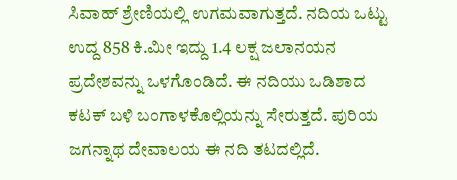ಸಿವಾಹ್ ಶ್ರೇಣಿಯಲ್ಲಿ ಉಗಮವಾಗುತ್ತದೆ. ನದಿಯ ಒಟ್ಟು ಉದ್ದ 858 ಕಿ.ಮೀ ಇದ್ದು 1.4 ಲಕ್ಷ ಜಲಾನಯನ ಪ್ರದೇಶವನ್ನು ಒಳಗೊಂಡಿದೆ. ಈ ನದಿಯು ಒಡಿಶಾದ ಕಟಕ್ ಬಳಿ ಬಂಗಾಳಕೊಲ್ಲಿಯನ್ನು ಸೇರುತ್ತದೆ. ಪುರಿಯ ಜಗನ್ನಾಥ ದೇವಾಲಯ ಈ ನದಿ ತಟದಲ್ಲಿದೆ.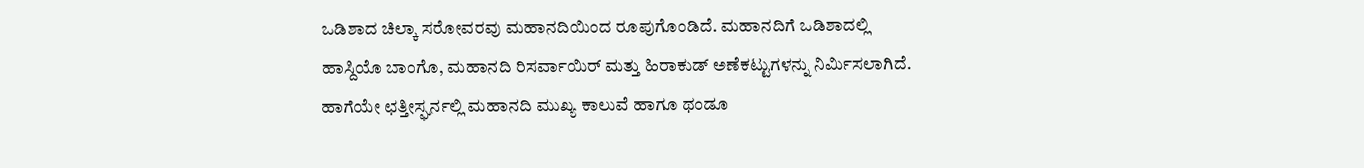ಒಡಿಶಾದ ಚಿಲ್ಕಾ ಸರೋವರವು ಮಹಾನದಿಯಿಂದ ರೂಪುಗೊಂಡಿದೆ. ಮಹಾನದಿಗೆ ಒಡಿಶಾದಲ್ಲಿ ಹಾಸ್ದಿಯೊ ಬಾಂಗೊ, ಮಹಾನದಿ ರಿಸರ್ವಾಯಿರ್ ಮತ್ತು ಹಿರಾಕುಡ್ ಅಣೆಕಟ್ಟುಗಳನ್ನು ನಿರ್ಮಿಸಲಾಗಿದೆ. ಹಾಗೆಯೇ ಛತ್ತೀಸ್ಘರ್ನಲ್ಲಿ ಮಹಾನದಿ ಮುಖ್ಯ ಕಾಲುವೆ ಹಾಗೂ ಥಂಡೂ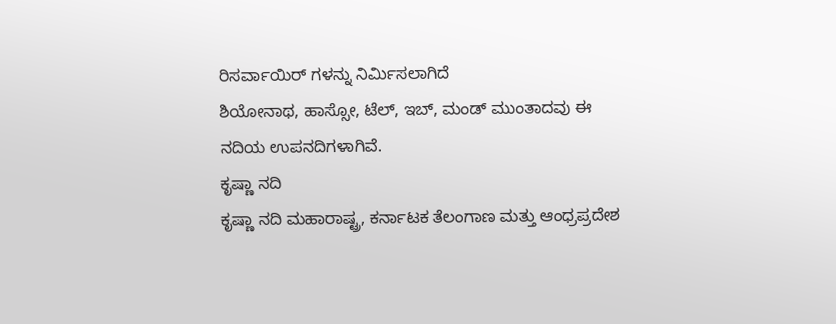ರಿಸರ್ವಾಯಿರ್ ಗಳನ್ನು ನಿರ್ಮಿಸಲಾಗಿದೆ
ಶಿಯೋನಾಥ, ಹಾಸ್ಸೋ, ಟೆಲ್, ಇಬ್, ಮಂಡ್ ಮುಂತಾದವು ಈ ನದಿಯ ಉಪನದಿಗಳಾಗಿವೆ.
ಕೃಷ್ಣಾ ನದಿ
ಕೃಷ್ಣಾ ನದಿ ಮಹಾರಾಷ್ಟ್ರ, ಕರ್ನಾಟಕ ತೆಲಂಗಾಣ ಮತ್ತು ಆಂಧ್ರಪ್ರದೇಶ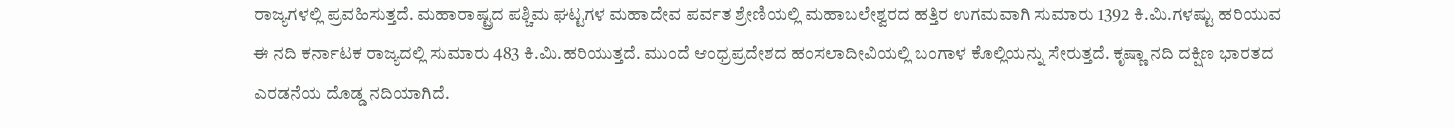ರಾಜ್ಯಗಳಲ್ಲಿ ಪ್ರವಹಿಸುತ್ತದೆ. ಮಹಾರಾಷ್ಟ್ರದ ಪಶ್ಚಿಮ ಘಟ್ಟಗಳ ಮಹಾದೇವ ಪರ್ವತ ಶ್ರೇಣಿಯಲ್ಲಿ ಮಹಾಬಲೇಶ್ವರದ ಹತ್ತಿರ ಉಗಮವಾಗಿ ಸುಮಾರು 1392 ಕಿ.ಮಿ.ಗಳಷ್ಟು ಹರಿಯುವ ಈ ನದಿ ಕರ್ನಾಟಕ ರಾಜ್ಯದಲ್ಲಿ ಸುಮಾರು 483 ಕಿ.ಮಿ.ಹರಿಯುತ್ತದೆ. ಮುಂದೆ ಆಂಧ್ರಪ್ರದೇಶದ ಹಂಸಲಾದೀವಿಯಲ್ಲಿ ಬಂಗಾಳ ಕೊಲ್ಲಿಯನ್ನು ಸೇರುತ್ತದೆ. ಕೃಷ್ಣಾ ನದಿ ದಕ್ಷಿಣ ಭಾರತದ ಎರಡನೆಯ ದೊಡ್ಡ ನದಿಯಾಗಿದೆ.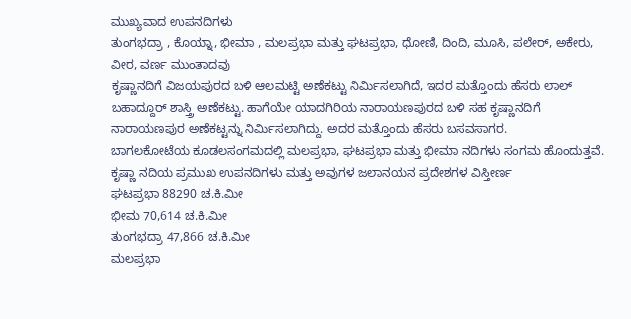ಮುಖ್ಯವಾದ ಉಪನದಿಗಳು
ತುಂಗಭದ್ರಾ , ಕೊಯ್ನಾ, ಭೀಮಾ , ಮಲಪ್ರಭಾ ಮತ್ತು ಘಟಪ್ರಭಾ, ಧೋಣಿ, ದಿಂದಿ, ಮೂಸಿ, ಪಲೇರ್, ಅಕೇರು, ವೀರ, ವರ್ಣ ಮುಂತಾದವು
ಕೃಷ್ಣಾನದಿಗೆ ವಿಜಯಪುರದ ಬಳಿ ಆಲಮಟ್ಟಿ ಅಣೆಕಟ್ಟು ನಿರ್ಮಿಸಲಾಗಿದೆ, ಇದರ ಮತ್ತೊಂದು ಹೆಸರು ಲಾಲ್ ಬಹಾದ್ದೂರ್ ಶಾಸ್ತ್ರಿ ಅಣೆಕಟ್ಟು. ಹಾಗೆಯೇ ಯಾದಗಿರಿಯ ನಾರಾಯಣಪುರದ ಬಳಿ ಸಹ ಕೃಷ್ಣಾನದಿಗೆ ನಾರಾಯಣಪುರ ಅಣೆಕಟ್ಟನ್ನು ನಿರ್ಮಿಸಲಾಗಿದ್ದು. ಅದರ ಮತ್ತೊಂದು ಹೆಸರು ಬಸವಸಾಗರ.
ಬಾಗಲಕೋಟೆಯ ಕೂಡಲಸಂಗಮದಲ್ಲಿ ಮಲಪ್ರಭಾ, ಘಟಪ್ರಭಾ ಮತ್ತು ಭೀಮಾ ನದಿಗಳು ಸಂಗಮ ಹೊಂದುತ್ತವೆ.
ಕೃಷ್ಣಾ ನದಿಯ ಪ್ರಮುಖ ಉಪನದಿಗಳು ಮತ್ತು ಅವುಗಳ ಜಲಾನಯನ ಪ್ರದೇಶಗಳ ವಿಸ್ತೀರ್ಣ
ಘಟಪ್ರಭಾ 88290 ಚ.ಕಿ.ಮೀ
ಭೀಮ 70,614 ಚ.ಕಿ.ಮೀ
ತುಂಗಭದ್ರಾ 47,866 ಚ.ಕಿ.ಮೀ
ಮಲಪ್ರಭಾ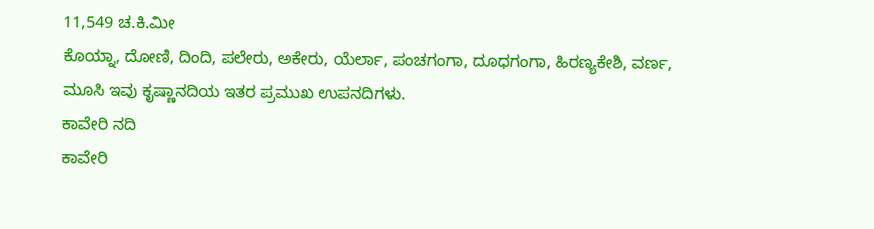11,549 ಚ.ಕಿ.ಮೀ
ಕೊಯ್ನಾ, ದೋಣಿ, ದಿಂದಿ, ಪಲೇರು, ಅಕೇರು, ಯೆರ್ಲಾ, ಪಂಚಗಂಗಾ, ದೂಧಗಂಗಾ, ಹಿರಣ್ಯಕೇಶಿ, ವರ್ಣ, ಮೂಸಿ ಇವು ಕೃಷ್ಣಾನದಿಯ ಇತರ ಪ್ರಮುಖ ಉಪನದಿಗಳು.
ಕಾವೇರಿ ನದಿ
ಕಾವೇರಿ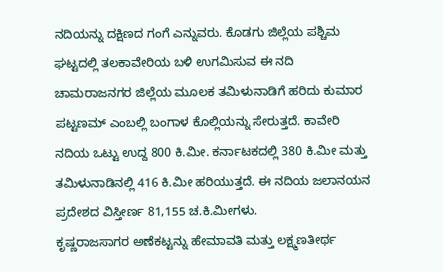ನದಿಯನ್ನು ದಕ್ಷಿಣದ ಗಂಗೆ ಎನ್ನುವರು. ಕೊಡಗು ಜಿಲ್ಲೆಯ ಪಶ್ಚಿಮ ಘಟ್ಟದಲ್ಲಿ ತಲಕಾವೇರಿಯ ಬಳಿ ಉಗಮಿಸುವ ಈ ನದಿ ಚಾಮರಾಜನಗರ ಜಿಲ್ಲೆಯ ಮೂಲಕ ತಮಿಳುನಾಡಿಗೆ ಹರಿದು ಕುಮಾರ ಪಟ್ಟಣಮ್ ಎಂಬಲ್ಲಿ ಬಂಗಾಳ ಕೊಲ್ಲಿಯನ್ನು ಸೇರುತ್ತದೆ. ಕಾವೇರಿ ನದಿಯ ಒಟ್ಟು ಉದ್ದ 800 ಕಿ.ಮೀ. ಕರ್ನಾಟಕದಲ್ಲಿ 380 ಕಿ.ಮೀ ಮತ್ತು ತಮಿಳುನಾಡಿನಲ್ಲಿ 416 ಕಿ.ಮೀ ಹರಿಯುತ್ತದೆ. ಈ ನದಿಯ ಜಲಾನಯನ ಪ್ರದೇಶದ ವಿಸ್ತೀರ್ಣ 81,155 ಚ.ಕಿ.ಮೀಗಳು.
ಕೃಷ್ಣರಾಜಸಾಗರ ಅಣೆಕಟ್ಟನ್ನು ಹೇಮಾವತಿ ಮತ್ತು ಲಕ್ಷ್ಮಣತೀರ್ಥ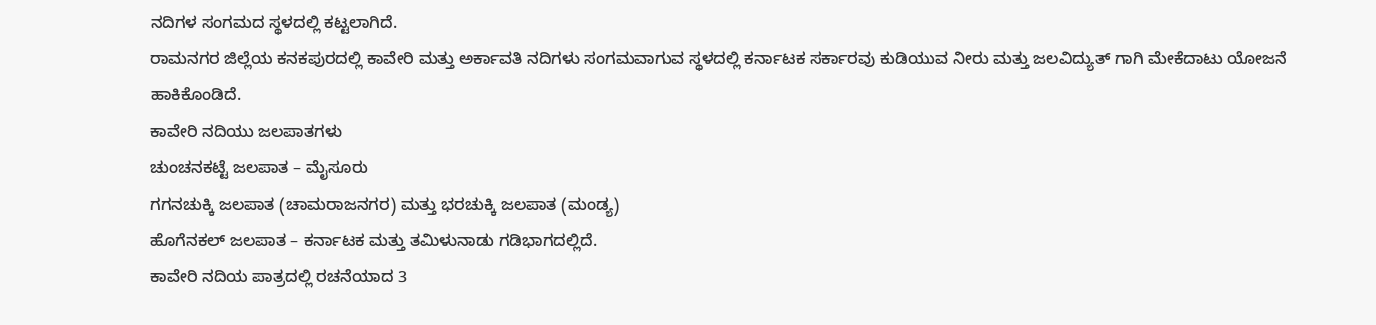ನದಿಗಳ ಸಂಗಮದ ಸ್ಥಳದಲ್ಲಿ ಕಟ್ಟಲಾಗಿದೆ.
ರಾಮನಗರ ಜಿಲ್ಲೆಯ ಕನಕಪುರದಲ್ಲಿ ಕಾವೇರಿ ಮತ್ತು ಅರ್ಕಾವತಿ ನದಿಗಳು ಸಂಗಮವಾಗುವ ಸ್ಥಳದಲ್ಲಿ ಕರ್ನಾಟಕ ಸರ್ಕಾರವು ಕುಡಿಯುವ ನೀರು ಮತ್ತು ಜಲವಿದ್ಯುತ್ ಗಾಗಿ ಮೇಕೆದಾಟು ಯೋಜನೆ ಹಾಕಿಕೊಂಡಿದೆ.
ಕಾವೇರಿ ನದಿಯು ಜಲಪಾತಗಳು
ಚುಂಚನಕಟ್ಟೆ ಜಲಪಾತ – ಮೈಸೂರು
ಗಗನಚುಕ್ಕಿ ಜಲಪಾತ (ಚಾಮರಾಜನಗರ) ಮತ್ತು ಭರಚುಕ್ಕಿ ಜಲಪಾತ (ಮಂಡ್ಯ)
ಹೊಗೆನಕಲ್ ಜಲಪಾತ – ಕರ್ನಾಟಕ ಮತ್ತು ತಮಿಳುನಾಡು ಗಡಿಭಾಗದಲ್ಲಿದೆ.
ಕಾವೇರಿ ನದಿಯ ಪಾತ್ರದಲ್ಲಿ ರಚನೆಯಾದ 3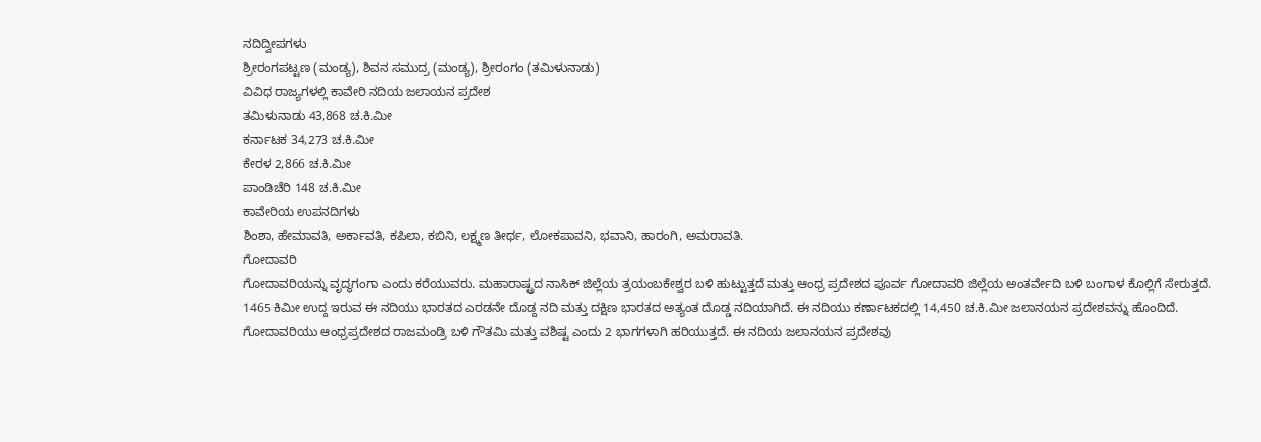ನದಿದ್ವೀಪಗಳು
ಶ್ರೀರಂಗಪಟ್ಟಣ (ಮಂಡ್ಯ), ಶಿವನ ಸಮುದ್ರ (ಮಂಡ್ಯ), ಶ್ರೀರಂಗಂ (ತಮಿಳುನಾಡು)
ವಿವಿಧ ರಾಜ್ಯಗಳಲ್ಲಿ ಕಾವೇರಿ ನದಿಯ ಜಲಾಯನ ಪ್ರದೇಶ
ತಮಿಳುನಾಡು 43,868 ಚ.ಕಿ.ಮೀ
ಕರ್ನಾಟಕ 34,273 ಚ.ಕಿ.ಮೀ
ಕೇರಳ 2,866 ಚ.ಕಿ.ಮೀ
ಪಾಂಡಿಚೆರಿ 148 ಚ.ಕಿ.ಮೀ
ಕಾವೇರಿಯ ಉಪನದಿಗಳು
ಶಿಂಶಾ, ಹೇಮಾವತಿ, ಅರ್ಕಾವತಿ, ಕಪಿಲಾ, ಕಬಿನಿ, ಲಕ್ಷ್ಮಣ ತೀರ್ಥ, ಲೋಕಪಾವನಿ, ಭವಾನಿ, ಹಾರಂಗಿ, ಅಮರಾವತಿ.
ಗೋದಾವರಿ
ಗೋದಾವರಿಯನ್ನು ವೃದ್ಧಗಂಗಾ ಎಂದು ಕರೆಯುವರು. ಮಹಾರಾಷ್ಟ್ರದ ನಾಸಿಕ್ ಜಿಲ್ಲೆಯ ತ್ರಯಂಬಕೇಶ್ವರ ಬಳಿ ಹುಟ್ಟುತ್ತದೆ ಮತ್ತು ಆಂಧ್ರ ಪ್ರದೇಶದ ಪೂರ್ವ ಗೋದಾವರಿ ಜಿಲ್ಲೆಯ ಅಂತರ್ವೇದಿ ಬಳಿ ಬಂಗಾಳ ಕೊಲ್ಲಿಗೆ ಸೇರುತ್ತದೆ.
1465 ಕಿಮೀ ಉದ್ದ ಇರುವ ಈ ನದಿಯು ಭಾರತದ ಎರಡನೇ ದೊಡ್ದ ನದಿ ಮತ್ತು ದಕ್ಷಿಣ ಭಾರತದ ಅತ್ಯಂತ ದೊಡ್ಡ ನದಿಯಾಗಿದೆ. ಈ ನದಿಯು ಕರ್ಣಾಟಕದಲ್ಲಿ 14,450 ಚ.ಕಿ.ಮೀ ಜಲಾನಯನ ಪ್ರದೇಶವನ್ನು ಹೊಂದಿದೆ.
ಗೋದಾವರಿಯು ಆಂಧ್ರಪ್ರದೇಶದ ರಾಜಮಂಡ್ರಿ ಬಳಿ ಗೌತಮಿ ಮತ್ತು ವಶಿಷ್ಟ ಎಂದು 2 ಭಾಗಗಳಾಗಿ ಹರಿಯುತ್ತದೆ. ಈ ನದಿಯ ಜಲಾನಯನ ಪ್ರದೇಶವು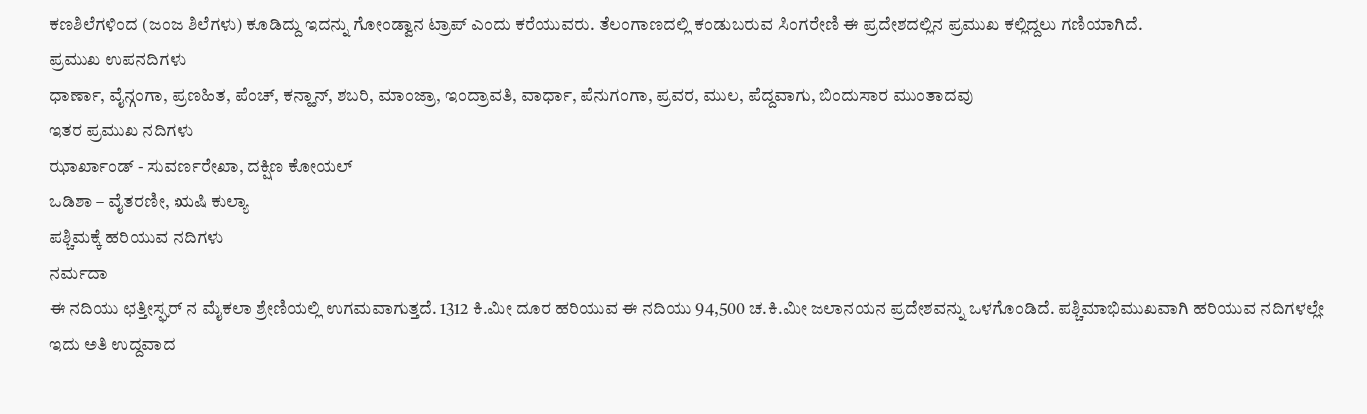ಕಣಶಿಲೆಗಳಿಂದ (ಜಂಜ ಶಿಲೆಗಳು) ಕೂಡಿದ್ದು ಇದನ್ನು ಗೋಂಡ್ವಾನ ಟ್ರಾಪ್ ಎಂದು ಕರೆಯುವರು. ತೆಲಂಗಾಣದಲ್ಲಿ ಕಂಡುಬರುವ ಸಿಂಗರೇಣಿ ಈ ಪ್ರದೇಶದಲ್ಲಿನ ಪ್ರಮುಖ ಕಲ್ಲಿದ್ದಲು ಗಣಿಯಾಗಿದೆ.
ಪ್ರಮುಖ ಉಪನದಿಗಳು
ಧಾರ್ಣಾ, ವೈನ್ಗಂಗಾ, ಪ್ರಣಹಿತ, ಪೆಂಚ್, ಕನ್ಹಾನ್, ಶಬರಿ, ಮಾಂಜ್ರಾ, ಇಂದ್ರಾವತಿ, ವಾರ್ಧಾ, ಪೆನುಗಂಗಾ, ಪ್ರವರ, ಮುಲ, ಪೆದ್ದವಾಗು, ಬಿಂದುಸಾರ ಮುಂತಾದವು
ಇತರ ಪ್ರಮುಖ ನದಿಗಳು
ಝಾರ್ಖಾಂಡ್ - ಸುವರ್ಣರೇಖಾ, ದಕ್ಷಿಣ ಕೋಯಲ್
ಒಡಿಶಾ – ವೈತರಣೀ, ಋಷಿ ಕುಲ್ಯಾ
ಪಶ್ಚಿಮಕ್ಕೆ ಹರಿಯುವ ನದಿಗಳು
ನರ್ಮದಾ
ಈ ನದಿಯು ಛತ್ತೀಸ್ಘರ್ ನ ಮೈಕಲಾ ಶ್ರೇಣಿಯಲ್ಲಿ ಉಗಮವಾಗುತ್ತದೆ. 1312 ಕಿ.ಮೀ ದೂರ ಹರಿಯುವ ಈ ನದಿಯು 94,500 ಚ.ಕಿ.ಮೀ ಜಲಾನಯನ ಪ್ರದೇಶವನ್ನು ಒಳಗೊಂಡಿದೆ. ಪಶ್ಚಿಮಾಭಿಮುಖವಾಗಿ ಹರಿಯುವ ನದಿಗಳಲ್ಲೇ ಇದು ಅತಿ ಉದ್ದವಾದ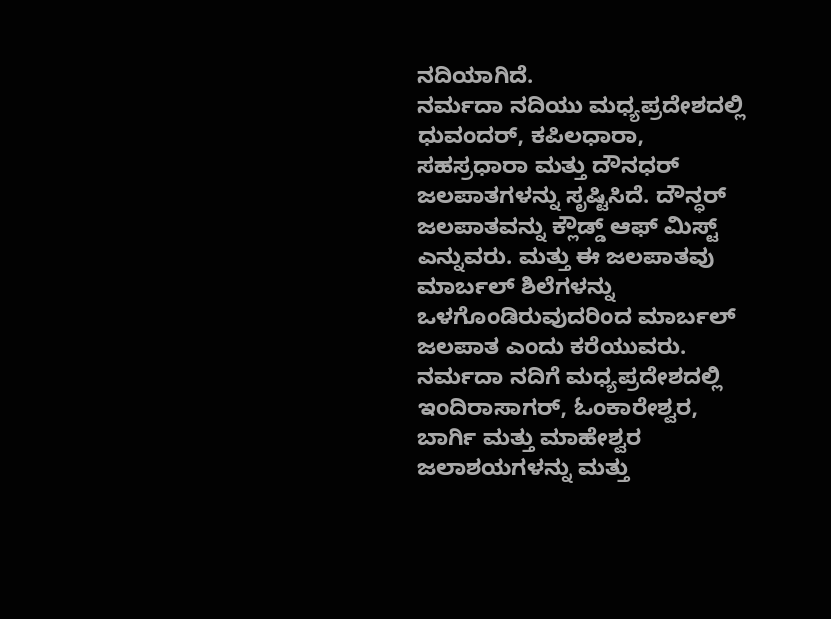ನದಿಯಾಗಿದೆ.
ನರ್ಮದಾ ನದಿಯು ಮಧ್ಯಪ್ರದೇಶದಲ್ಲಿ ಧುವಂದರ್, ಕಪಿಲಧಾರಾ, ಸಹಸ್ರಧಾರಾ ಮತ್ತು ದೌನಧರ್ ಜಲಪಾತಗಳನ್ನು ಸೃಷ್ಟಿಸಿದೆ. ದೌನ್ಧರ್ ಜಲಪಾತವನ್ನು ಕ್ಲೌಡ್ಡ್ ಆಫ್ ಮಿಸ್ಟ್ ಎನ್ನುವರು. ಮತ್ತು ಈ ಜಲಪಾತವು ಮಾರ್ಬಲ್ ಶಿಲೆಗಳನ್ನು ಒಳಗೊಂಡಿರುವುದರಿಂದ ಮಾರ್ಬಲ್ ಜಲಪಾತ ಎಂದು ಕರೆಯುವರು.
ನರ್ಮದಾ ನದಿಗೆ ಮಧ್ಯಪ್ರದೇಶದಲ್ಲಿ ಇಂದಿರಾಸಾಗರ್, ಓಂಕಾರೇಶ್ವರ, ಬಾರ್ಗಿ ಮತ್ತು ಮಾಹೇಶ್ವರ ಜಲಾಶಯಗಳನ್ನು ಮತ್ತು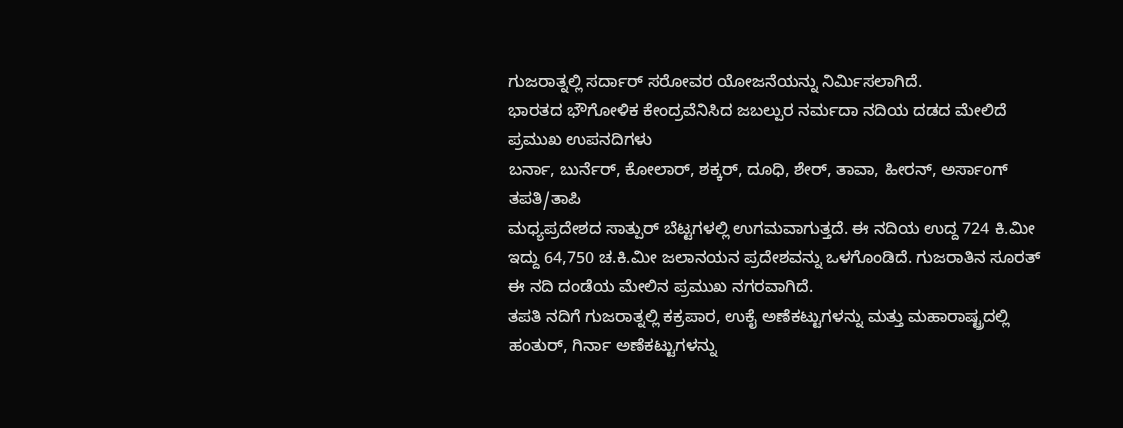ಗುಜರಾತ್ನಲ್ಲಿ ಸರ್ದಾರ್ ಸರೋವರ ಯೋಜನೆಯನ್ನು ನಿರ್ಮಿಸಲಾಗಿದೆ.
ಭಾರತದ ಭೌಗೋಳಿಕ ಕೇಂದ್ರವೆನಿಸಿದ ಜಬಲ್ಪುರ ನರ್ಮದಾ ನದಿಯ ದಡದ ಮೇಲಿದೆ
ಪ್ರಮುಖ ಉಪನದಿಗಳು
ಬರ್ನಾ, ಬುರ್ನೆರ್, ಕೋಲಾರ್, ಶಕ್ಕರ್, ದೂಧಿ, ಶೇರ್, ತಾವಾ, ಹೀರನ್, ಅರ್ಸಾಂಗ್
ತಪತಿ/ತಾಪಿ
ಮಧ್ಯಪ್ರದೇಶದ ಸಾತ್ಪುರ್ ಬೆಟ್ಟಗಳಲ್ಲಿ ಉಗಮವಾಗುತ್ತದೆ. ಈ ನದಿಯ ಉದ್ದ 724 ಕಿ.ಮೀ ಇದ್ದು 64,750 ಚ.ಕಿ.ಮೀ ಜಲಾನಯನ ಪ್ರದೇಶವನ್ನು ಒಳಗೊಂಡಿದೆ. ಗುಜರಾತಿನ ಸೂರತ್ ಈ ನದಿ ದಂಡೆಯ ಮೇಲಿನ ಪ್ರಮುಖ ನಗರವಾಗಿದೆ.
ತಪತಿ ನದಿಗೆ ಗುಜರಾತ್ನಲ್ಲಿ ಕಕ್ರಪಾರ, ಉಕೈ ಅಣೆಕಟ್ಟುಗಳನ್ನು ಮತ್ತು ಮಹಾರಾಷ್ಟ್ರದಲ್ಲಿ ಹಂತುರ್, ಗಿರ್ನಾ ಅಣೆಕಟ್ಟುಗಳನ್ನು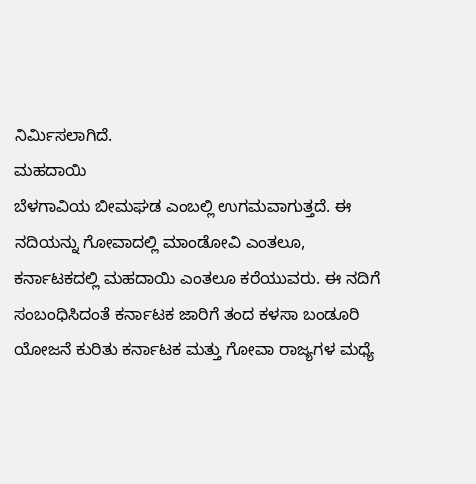ನಿರ್ಮಿಸಲಾಗಿದೆ.
ಮಹದಾಯಿ
ಬೆಳಗಾವಿಯ ಬೀಮಘಡ ಎಂಬಲ್ಲಿ ಉಗಮವಾಗುತ್ತದೆ. ಈ ನದಿಯನ್ನು ಗೋವಾದಲ್ಲಿ ಮಾಂಡೋವಿ ಎಂತಲೂ, ಕರ್ನಾಟಕದಲ್ಲಿ ಮಹದಾಯಿ ಎಂತಲೂ ಕರೆಯುವರು. ಈ ನದಿಗೆ ಸಂಬಂಧಿಸಿದಂತೆ ಕರ್ನಾಟಕ ಜಾರಿಗೆ ತಂದ ಕಳಸಾ ಬಂಡೂರಿ ಯೋಜನೆ ಕುರಿತು ಕರ್ನಾಟಕ ಮತ್ತು ಗೋವಾ ರಾಜ್ಯಗಳ ಮಧ್ಯೆ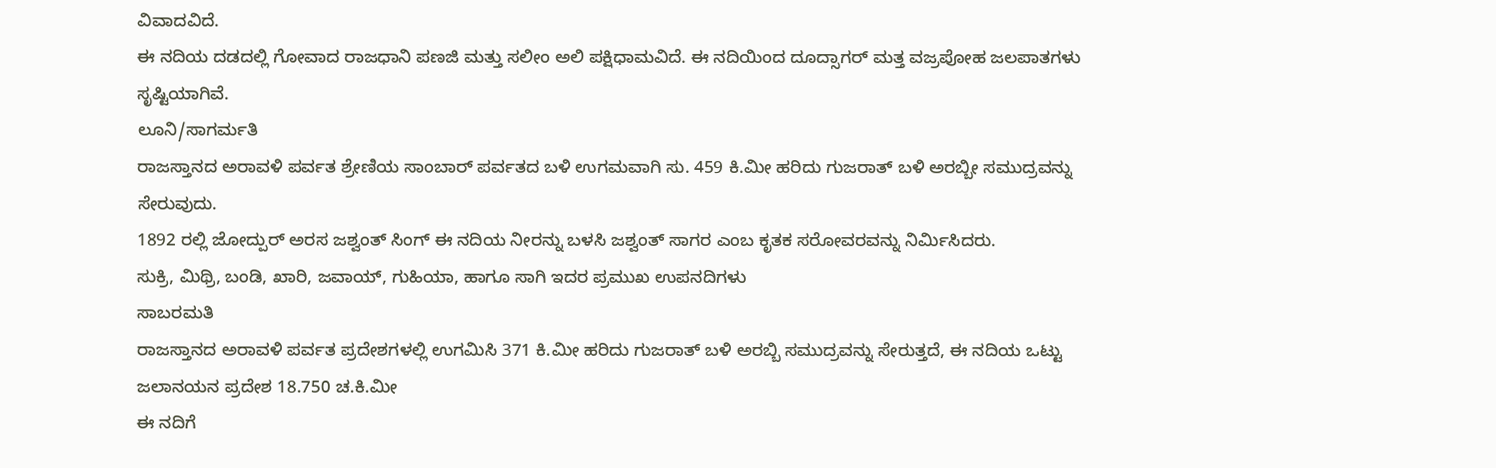ವಿವಾದವಿದೆ.
ಈ ನದಿಯ ದಡದಲ್ಲಿ ಗೋವಾದ ರಾಜಧಾನಿ ಪಣಜಿ ಮತ್ತು ಸಲೀಂ ಅಲಿ ಪಕ್ಷಿಧಾಮವಿದೆ. ಈ ನದಿಯಿಂದ ದೂದ್ಸಾಗರ್ ಮತ್ತ ವಜ್ರಪೋಹ ಜಲಪಾತಗಳು ಸೃಷ್ಟಿಯಾಗಿವೆ.
ಲೂನಿ/ಸಾಗರ್ಮತಿ
ರಾಜಸ್ತಾನದ ಅರಾವಳಿ ಪರ್ವತ ಶ್ರೇಣಿಯ ಸಾಂಬಾರ್ ಪರ್ವತದ ಬಳಿ ಉಗಮವಾಗಿ ಸು. 459 ಕಿ.ಮೀ ಹರಿದು ಗುಜರಾತ್ ಬಳಿ ಅರಬ್ಬೀ ಸಮುದ್ರವನ್ನು ಸೇರುವುದು.
1892 ರಲ್ಲಿ ಜೋದ್ಪುರ್ ಅರಸ ಜಶ್ವಂತ್ ಸಿಂಗ್ ಈ ನದಿಯ ನೀರನ್ನು ಬಳಸಿ ಜಶ್ವಂತ್ ಸಾಗರ ಎಂಬ ಕೃತಕ ಸರೋವರವನ್ನು ನಿರ್ಮಿಸಿದರು.
ಸುಕ್ರಿ, ಮಿಥ್ರಿ, ಬಂಡಿ, ಖಾರಿ, ಜವಾಯ್, ಗುಹಿಯಾ, ಹಾಗೂ ಸಾಗಿ ಇದರ ಪ್ರಮುಖ ಉಪನದಿಗಳು
ಸಾಬರಮತಿ
ರಾಜಸ್ತಾನದ ಅರಾವಳಿ ಪರ್ವತ ಪ್ರದೇಶಗಳಲ್ಲಿ ಉಗಮಿಸಿ 371 ಕಿ.ಮೀ ಹರಿದು ಗುಜರಾತ್ ಬಳಿ ಅರಬ್ಬಿ ಸಮುದ್ರವನ್ನು ಸೇರುತ್ತದೆ, ಈ ನದಿಯ ಒಟ್ಟು ಜಲಾನಯನ ಪ್ರದೇಶ 18.750 ಚ.ಕಿ.ಮೀ
ಈ ನದಿಗೆ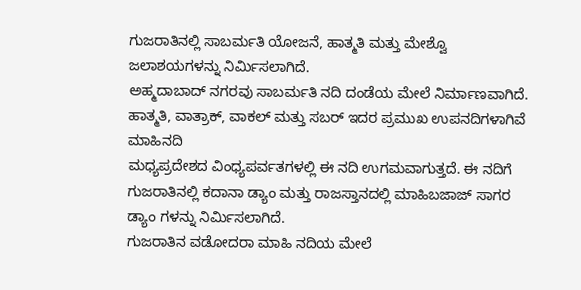ಗುಜರಾತಿನಲ್ಲಿ ಸಾಬರ್ಮತಿ ಯೋಜನೆ, ಹಾತ್ಮತಿ ಮತ್ತು ಮೇಶ್ವೊ ಜಲಾಶಯಗಳನ್ನು ನಿರ್ಮಿಸಲಾಗಿದೆ.
ಅಹ್ಮದಾಬಾದ್ ನಗರವು ಸಾಬರ್ಮತಿ ನದಿ ದಂಡೆಯ ಮೇಲೆ ನಿರ್ಮಾಣವಾಗಿದೆ.
ಹಾತ್ಮತಿ, ವಾತ್ರಾಕ್, ವಾಕಲ್ ಮತ್ತು ಸಬರ್ ಇದರ ಪ್ರಮುಖ ಉಪನದಿಗಳಾಗಿವೆ
ಮಾಹಿನದಿ
ಮಧ್ಯಪ್ರದೇಶದ ವಿಂಧ್ಯಪರ್ವತಗಳಲ್ಲಿ ಈ ನದಿ ಉಗಮವಾಗುತ್ತದೆ. ಈ ನದಿಗೆ ಗುಜರಾತಿನಲ್ಲಿ ಕದಾನಾ ಡ್ಯಾಂ ಮತ್ತು ರಾಜಸ್ತಾನದಲ್ಲಿ ಮಾಹಿಬಜಾಜ್ ಸಾಗರ ಡ್ಯಾಂ ಗಳನ್ನು ನಿರ್ಮಿಸಲಾಗಿದೆ.
ಗುಜರಾತಿನ ವಡೋದರಾ ಮಾಹಿ ನದಿಯ ಮೇಲೆ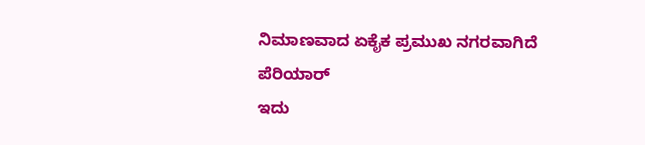ನಿಮಾಣವಾದ ಏಕೈಕ ಪ್ರಮುಖ ನಗರವಾಗಿದೆ
ಪೆರಿಯಾರ್
ಇದು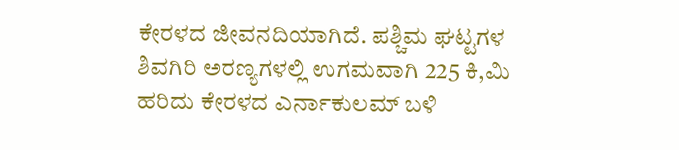ಕೇರಳದ ಜೀವನದಿಯಾಗಿದೆ. ಪಶ್ಚಿಮ ಘಟ್ಟಗಳ ಶಿವಗಿರಿ ಅರಣ್ಯಗಳಲ್ಲಿ ಉಗಮವಾಗಿ 225 ಕಿ,ಮಿ ಹರಿದು ಕೇರಳದ ಎರ್ನಾಕುಲಮ್ ಬಳಿ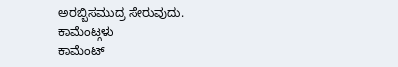ಅರಬ್ಬಿಸಮುದ್ರ ಸೇರುವುದು.
ಕಾಮೆಂಟ್ಗಳು
ಕಾಮೆಂಟ್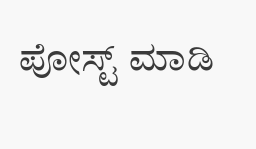ಪೋಸ್ಟ್ ಮಾಡಿ